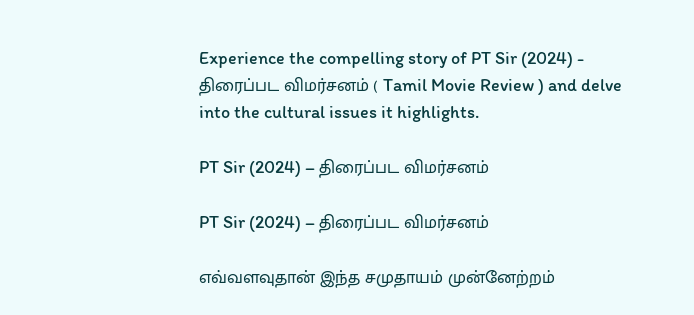Experience the compelling story of PT Sir (2024) - திரைப்பட விமர்சனம் ( Tamil Movie Review ) and delve into the cultural issues it highlights.

PT Sir (2024) – திரைப்பட விமர்சனம்

PT Sir (2024) – திரைப்பட விமர்சனம்

எவ்வளவுதான் இந்த சமுதாயம் முன்னேற்றம்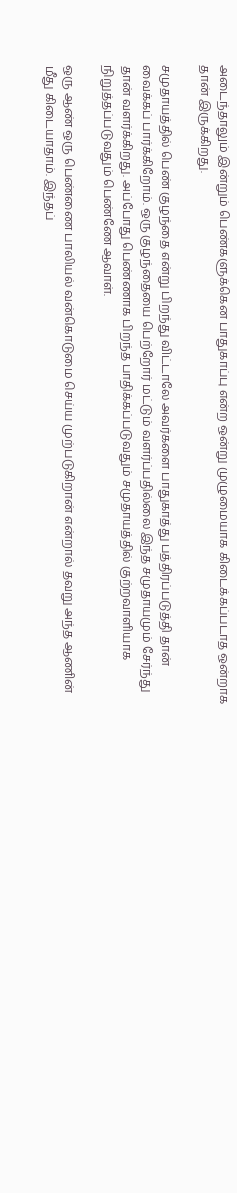அடைந்தாலும் இன்றும் பெண்களுக்கென பாதுகாப்பு என்ற ஒன்று முழுமையாக கிடைக்கப்படாத ஒன்றாக தான் இருக்கிறது.

சமுதாயத்தில் பெண் குழந்தை என்று பிறந்து விட்டாலே அவர்களை பாதுகாத்து பத்திரப்படுத்தி தான் வைக்கப் பார்க்கிறோம். ஒரு குழந்தையை பெற்றோர் மட்டும் வளர்ப்பதில்லை இந்த சமுதாயமும் சேர்ந்து தான் வளர்க்கிறது. அப்போது பெண்ணாக பிறந்த பாதிக்கப்படுவதும் சமுதாயத்தில் குற்றவாளியாக நிறுத்தப்படுவதும் பெண்ணே ஆவாள்.

ஒரு ஆண் ஒரு பெண்ணை பாலியல் வன்கொடுமை செய்ய முற்படுகிறான் என்றால் தவறு அந்த ஆணின் மீது கிடையாதாம். இந்தப்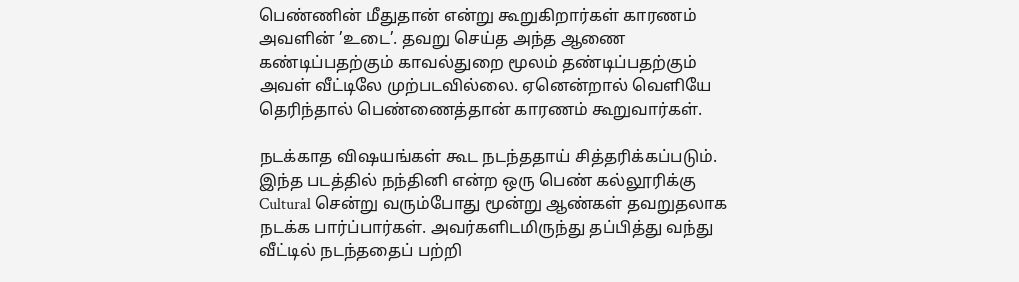பெண்ணின் மீதுதான் என்று கூறுகிறார்கள் காரணம் அவளின் ’உடை’. தவறு செய்த அந்த ஆணை கண்டிப்பதற்கும் காவல்துறை மூலம் தண்டிப்பதற்கும் அவள் வீட்டிலே முற்படவில்லை. ஏனென்றால் வெளியே தெரிந்தால் பெண்ணைத்தான் காரணம் கூறுவார்கள்.

நடக்காத விஷயங்கள் கூட நடந்ததாய் சித்தரிக்கப்படும். இந்த படத்தில் நந்தினி என்ற ஒரு பெண் கல்லூரிக்கு Cultural சென்று வரும்போது மூன்று ஆண்கள் தவறுதலாக நடக்க பார்ப்பார்கள். அவர்களிடமிருந்து தப்பித்து வந்து வீட்டில் நடந்ததைப் பற்றி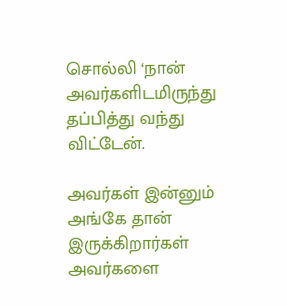சொல்லி ‘நான் அவர்களிடமிருந்து தப்பித்து வந்து விட்டேன்.

அவர்கள் இன்னும் அங்கே தான் இருக்கிறார்கள் அவர்களை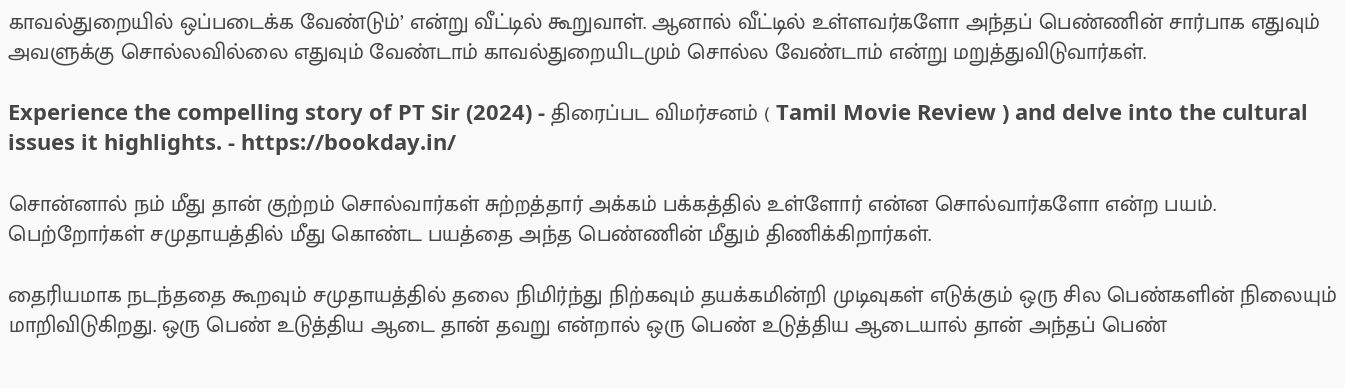காவல்துறையில் ஒப்படைக்க வேண்டும்’ என்று வீட்டில் கூறுவாள். ஆனால் வீட்டில் உள்ளவர்களோ அந்தப் பெண்ணின் சார்பாக எதுவும் அவளுக்கு சொல்லவில்லை எதுவும் வேண்டாம் காவல்துறையிடமும் சொல்ல வேண்டாம் என்று மறுத்துவிடுவார்கள்.

Experience the compelling story of PT Sir (2024) - திரைப்பட விமர்சனம் ( Tamil Movie Review ) and delve into the cultural issues it highlights. - https://bookday.in/

சொன்னால் நம் மீது தான் குற்றம் சொல்வார்கள் சுற்றத்தார் அக்கம் பக்கத்தில் உள்ளோர் என்ன சொல்வார்களோ என்ற பயம். பெற்றோர்கள் சமுதாயத்தில் மீது கொண்ட பயத்தை அந்த பெண்ணின் மீதும் திணிக்கிறார்கள்.

தைரியமாக நடந்ததை கூறவும் சமுதாயத்தில் தலை நிமிர்ந்து நிற்கவும் தயக்கமின்றி முடிவுகள் எடுக்கும் ஒரு சில பெண்களின் நிலையும் மாறிவிடுகிறது. ஒரு பெண் உடுத்திய ஆடை தான் தவறு என்றால் ஒரு பெண் உடுத்திய ஆடையால் தான் அந்தப் பெண்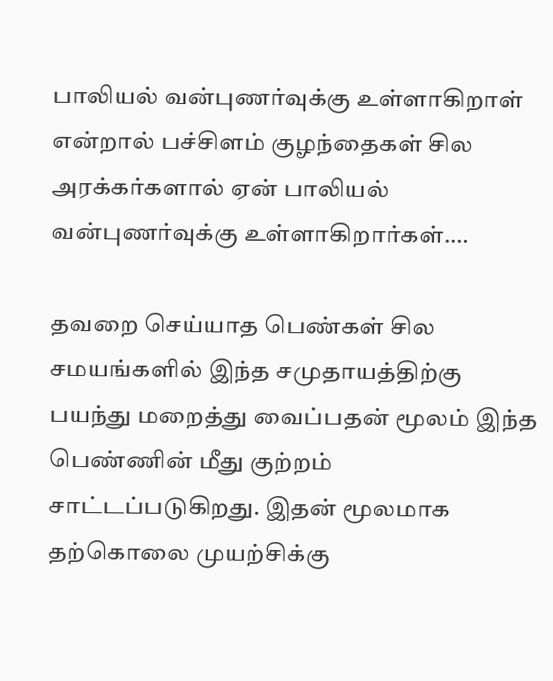பாலியல் வன்புணர்வுக்கு உள்ளாகிறாள் என்றால் பச்சிளம் குழந்தைகள் சில அரக்கர்களால் ஏன் பாலியல் வன்புணர்வுக்கு உள்ளாகிறார்கள்.…

தவறை செய்யாத பெண்கள் சில சமயங்களில் இந்த சமுதாயத்திற்கு பயந்து மறைத்து வைப்பதன் மூலம் இந்த பெண்ணின் மீது குற்றம் சாட்டப்படுகிறது. இதன் மூலமாக தற்கொலை முயற்சிக்கு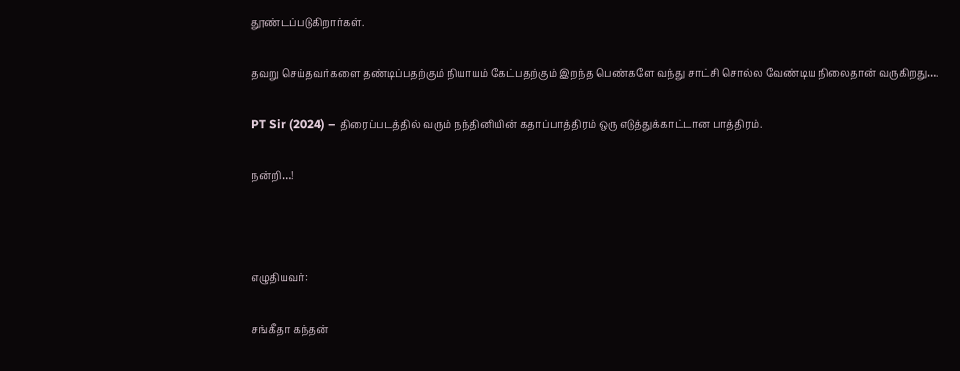தூண்டப்படுகிறார்கள்.

தவறு செய்தவர்களை தண்டிப்பதற்கும் நியாயம் கேட்பதற்கும் இறந்த பெண்களே வந்து சாட்சி சொல்ல வேண்டிய நிலைதான் வருகிறது….

PT Sir (2024) – திரைப்படத்தில் வரும் நந்தினியின் கதாப்பாத்திரம் ஒரு எடுத்துக்காட்டான பாத்திரம்.

நன்றி…!



எழுதியவர்:

சங்கீதா கந்தன்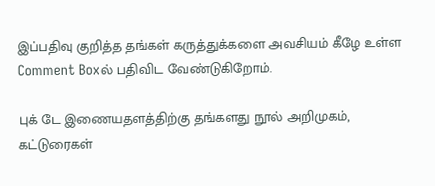இப்பதிவு குறித்த தங்கள் கருத்துக்களை அவசியம் கீழே உள்ள Comment Boxல் பதிவிட வேண்டுகிறோம்.

புக் டே இணையதளத்திற்கு தங்களது நூல் அறிமுகம், கட்டுரைகள்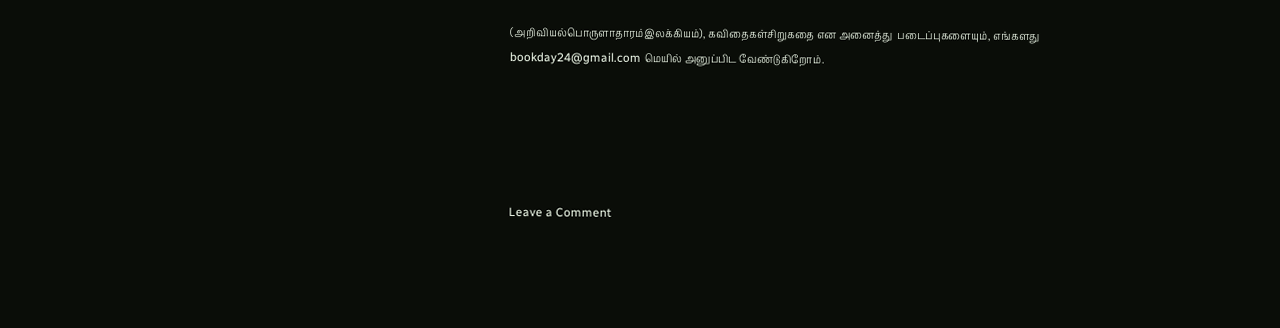(அறிவியல்பொருளாதாரம்இலக்கியம்), கவிதைகள்சிறுகதை என அனைத்து  படைப்புகளையும், எங்களது bookday24@gmail.com மெயில் அனுப்பிட வேண்டுகிறோம்.





Leave a Comment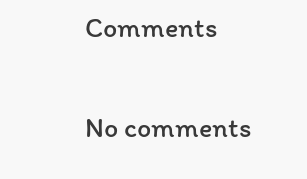Comments

No comments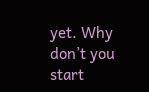yet. Why don’t you start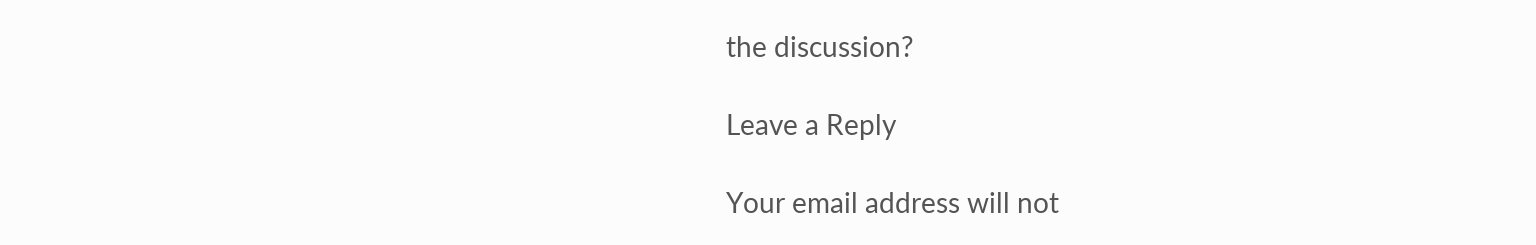the discussion?

Leave a Reply

Your email address will not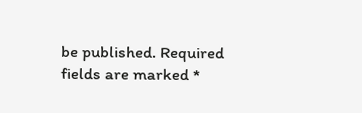be published. Required fields are marked *